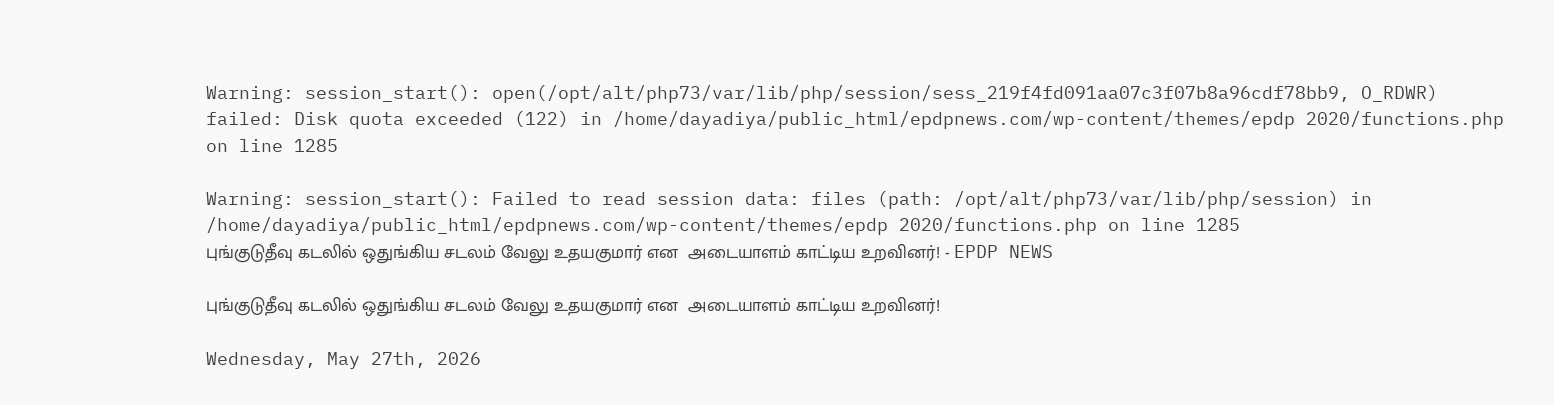Warning: session_start(): open(/opt/alt/php73/var/lib/php/session/sess_219f4fd091aa07c3f07b8a96cdf78bb9, O_RDWR) failed: Disk quota exceeded (122) in /home/dayadiya/public_html/epdpnews.com/wp-content/themes/epdp 2020/functions.php on line 1285

Warning: session_start(): Failed to read session data: files (path: /opt/alt/php73/var/lib/php/session) in /home/dayadiya/public_html/epdpnews.com/wp-content/themes/epdp 2020/functions.php on line 1285
புங்குடுதீவு கடலில் ஒதுங்கிய சடலம் வேலு உதயகுமார் என  அடையாளம் காட்டிய உறவினர்! - EPDP NEWS

புங்குடுதீவு கடலில் ஒதுங்கிய சடலம் வேலு உதயகுமார் என  அடையாளம் காட்டிய உறவினர்!

Wednesday, May 27th, 2026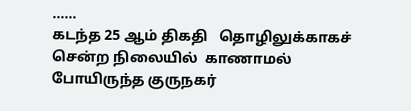……
கடந்த 25 ஆம் திகதி   தொழிலுக்காகச் சென்ற நிலையில்  காணாமல் போயிருந்த குருநகர்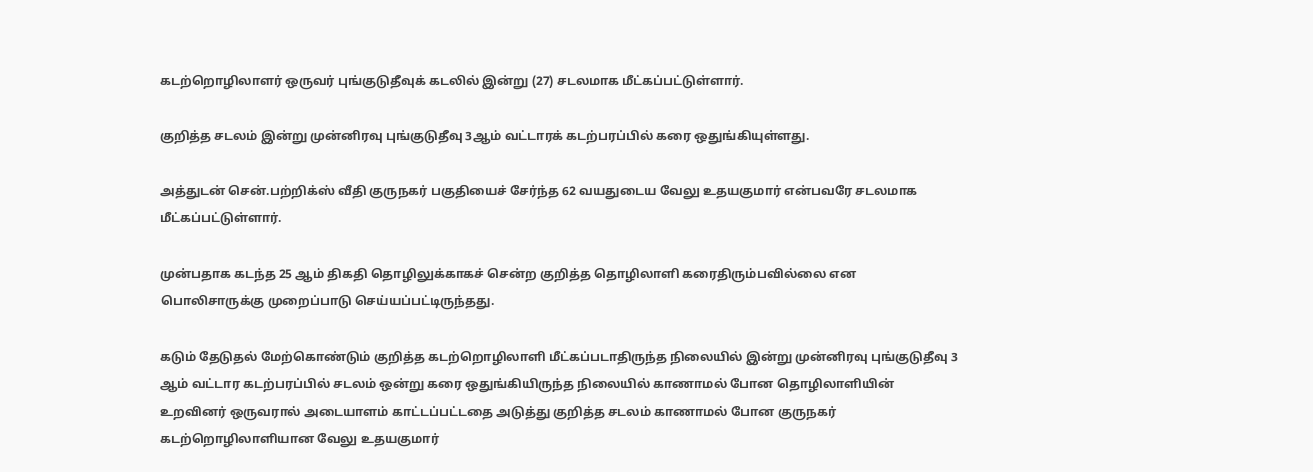கடற்றொழிலாளர் ஒருவர் புங்குடுதீவுக் கடலில் இன்று (27) சடலமாக மீட்கப்பட்டுள்ளார்.

குறித்த சடலம் இன்று முன்னிரவு புங்குடுதீவு 3ஆம் வட்டாரக் கடற்பரப்பில் கரை ஒதுங்கியுள்ளது.

அத்துடன் சென்.பற்றிக்ஸ் வீதி குருநகர் பகுதியைச் சேர்ந்த 62 வயதுடைய வேலு உதயகுமார் என்பவரே சடலமாக மீட்கப்பட்டுள்ளார்.

முன்பதாக கடந்த 25 ஆம் திகதி தொழிலுக்காகச் சென்ற குறித்த தொழிலாளி கரைதிரும்பவில்லை என பொலிசாருக்கு முறைப்பாடு செய்யப்பட்டிருந்தது.

கடும் தேடுதல் மேற்கொண்டும் குறித்த கடற்றொழிலாளி மீட்கப்படாதிருந்த நிலையில் இன்று முன்னிரவு புங்குடுதீவு 3 ஆம் வட்டார கடற்பரப்பில் சடலம் ஒன்று கரை ஒதுங்கியிருந்த நிலையில் காணாமல் போன தொழிலாளியின் உறவினர் ஒருவரால் அடையாளம் காட்டப்பட்டதை அடுத்து குறித்த சடலம் காணாமல் போன குருநகர் கடற்றொழிலாளியான வேலு உதயகுமார்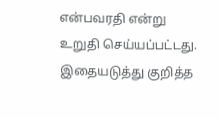என்பவரதி என்று உறுதி செய்யப்பட்டது.
இதையடுத்து குறித்த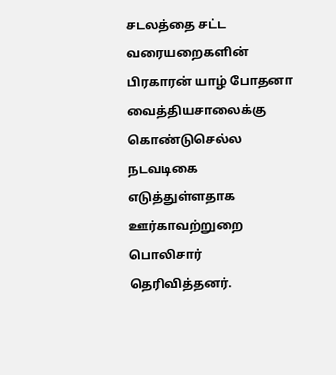சடலத்தை சட்ட வரையறைகளின் பிரகாரன் யாழ் போதனா வைத்தியசாலைக்கு கொண்டுசெல்ல  நடவடிகை எடுத்துள்ளதாக ஊர்காவற்றுறை பொலிசார் தெரிவித்தனர்.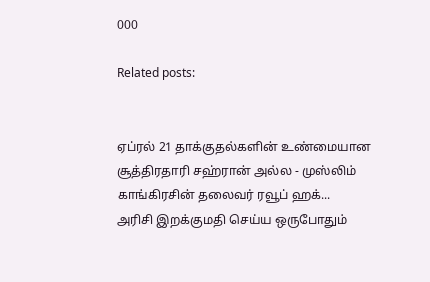000

Related posts:


ஏப்ரல் 21 தாக்குதல்களின் உண்மையான சூத்திரதாரி சஹ்ரான் அல்ல - முஸ்லிம் காங்கிரசின் தலைவர் ரவூப் ஹக்...
அரிசி இறக்குமதி செய்ய ஒருபோதும்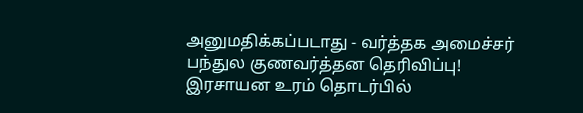அனுமதிக்கப்படாது - வர்த்தக அமைச்சர் பந்துல குணவர்த்தன தெரிவிப்பு!
இரசாயன உரம் தொடர்பில்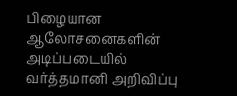பிழையான ஆலோசனைகளின் அடிப்படையில் வர்த்தமானி அறிவிப்பு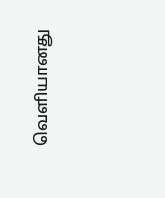வெளியானது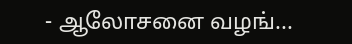- ஆலோசனை வழங்...